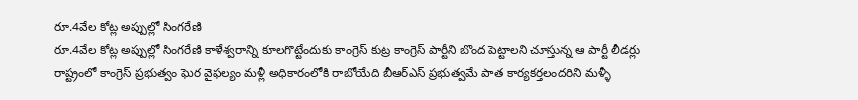రూ.4వేల కోట్ల అప్పుల్లో సింగరేణి
రూ.4వేల కోట్ల అప్పుల్లో సింగరేణి కాళేశ్వరాన్ని కూలగొట్టేందుకు కాంగ్రెస్ కుట్ర కాంగ్రెస్ పార్టీని బొంద పెట్టాలని చూస్తున్న ఆ పార్టీ లీడర్లు రాష్ట్రంలో కాంగ్రెస్ ప్రభుత్వం ఘెర వైఫల్యం మళ్లీ అధికారంలోకి రాబోయేది బీఆర్ఎస్ ప్రభుత్వమే పాత కార్యకర్తలందరిని మళ్ళీ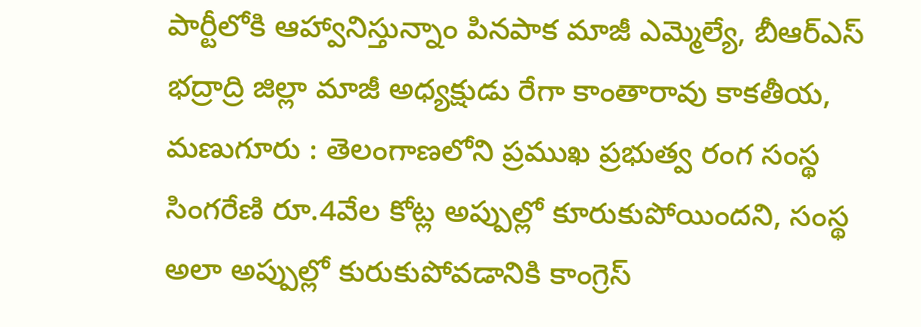పార్టీలోకి ఆహ్వానిస్తున్నాం పినపాక మాజీ ఎమ్మెల్యే, బీఆర్ఎస్ భద్రాద్రి జిల్లా మాజీ అధ్యక్షుడు రేగా కాంతారావు కాకతీయ, మణుగూరు : తెలంగాణలోని ప్రముఖ ప్రభుత్వ రంగ సంస్థ సింగరేణి రూ.4వేల కోట్ల అప్పుల్లో కూరుకుపోయిందని, సంస్థ అలా అప్పుల్లో కురుకుపోవడానికి కాంగ్రెస్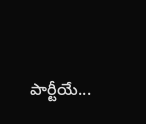పార్టీయే...